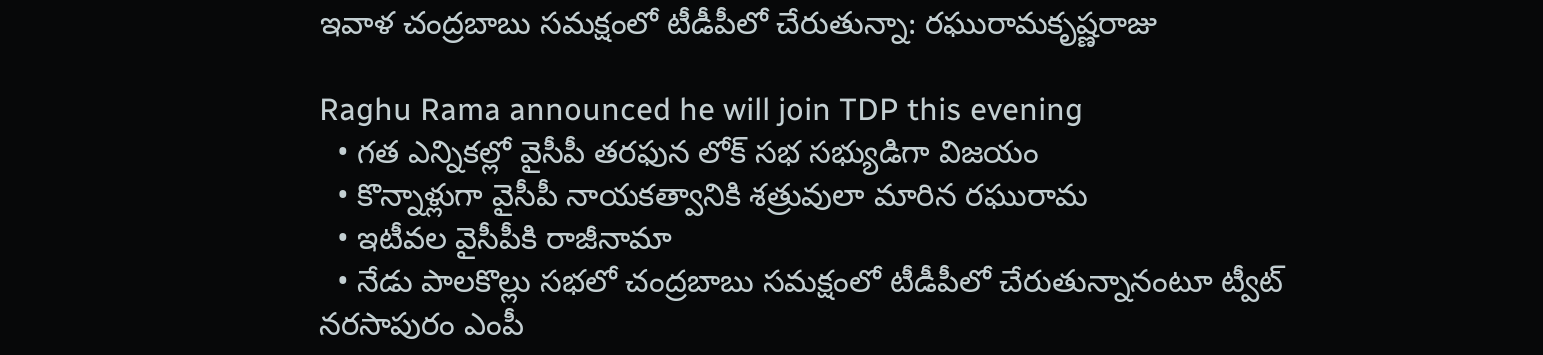ఇవాళ చంద్రబాబు సమక్షంలో టీడీపీలో చేరుతున్నా: రఘురామకృష్ణరాజు

Raghu Rama announced he will join TDP this evening
  • గత ఎన్నికల్లో వైసీపీ తరఫున లోక్ సభ సభ్యుడిగా విజయం
  • కొన్నాళ్లుగా వైసీపీ నాయకత్వానికి శత్రువులా మారిన రఘురామ
  • ఇటీవల వైసీపీకి రాజీనామా
  • నేడు పాలకొల్లు సభలో చంద్రబాబు సమక్షంలో టీడీపీలో చేరుతున్నానంటూ ట్వీట్
నరసాపురం ఎంపీ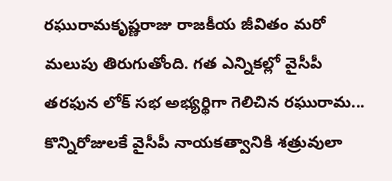రఘురామకృష్ణరాజు రాజకీయ జీవితం మరో మలుపు తిరుగుతోంది. గత ఎన్నికల్లో వైసీపీ తరఫున లోక్ సభ అభ్యర్థిగా గెలిచిన రఘురామ... కొన్నిరోజులకే వైసీపీ నాయకత్వానికి శత్రువులా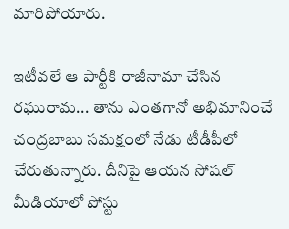మారిపోయారు.

ఇటీవలే ఆ పార్టీకి రాజీనామా చేసిన రఘురామ... తాను ఎంతగానో అభిమానించే చంద్రబాబు సమక్షంలో నేడు టీడీపీలో చేరుతున్నారు. దీనిపై ఆయన సోషల్ మీడియాలో పోస్టు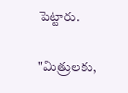పెట్టారు.

"మిత్రులకు,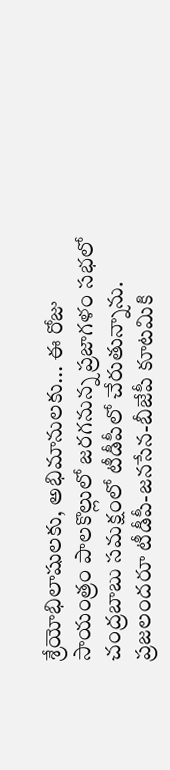శ్రేయోభిలాషులకు, అభిమానులకు... ఈ రోజు సాయంత్రం పాలకొల్లులో జరగనున్న ప్రజాగళం సభలో చంద్రబాబు సమక్షంలో టీడీపీలో చేరుతున్నాను. ప్రజలందరూ టీడీపీ-జనసేన-బీజేపీ కూటమికి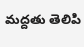మద్దతు తెలిపి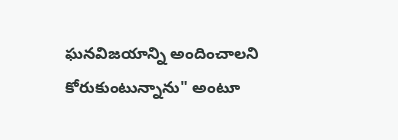ఘనవిజయాన్ని అందించాలని కోరుకుంటున్నాను" అంటూ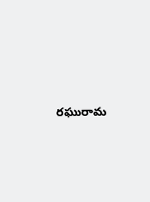రఘురామ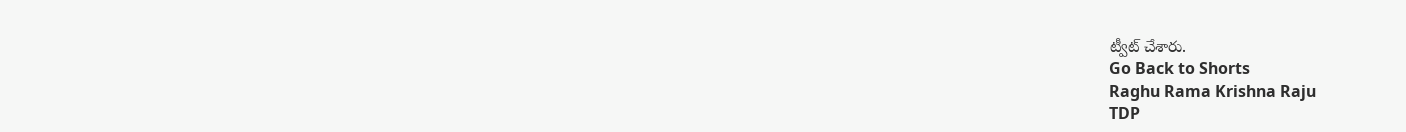ట్వీట్ చేశారు.
Go Back to Shorts
Raghu Rama Krishna Raju
TDP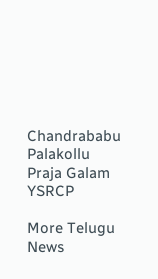Chandrababu
Palakollu
Praja Galam
YSRCP

More Telugu News